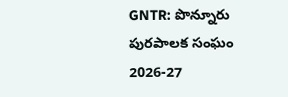GNTR: పొన్నూరు పురపాలక సంఘం 2026-27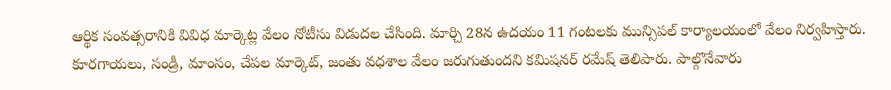ఆర్థిక సంవత్సరానికి వివిధ మార్కెట్ల వేలం నోటీసు విడుదల చేసింది. మార్చి 28న ఉదయం 11 గంటలకు మున్సిపల్ కార్యాలయంలో వేలం నిర్వహిస్తారు. కూరగాయలు, సండ్రీ, మాంసం, చేపల మార్కెట్, జంతు వధశాల వేలం జరుగుతుందని కమిషనర్ రమేష్ తెలిపారు. పాల్గొనేవారు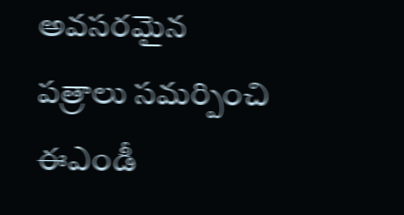అవసరమైన పత్రాలు సమర్పించి ఈఎండీ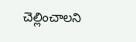చెల్లించాలని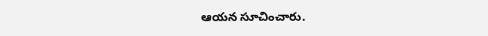ఆయన సూచించారు.